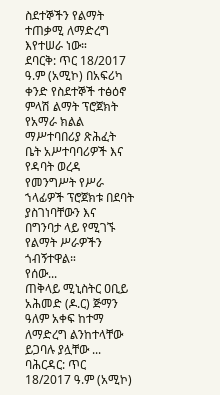ስደተኞችን የልማት ተጠቃሚ ለማድረግ እየተሠራ ነው።
ደባርቅ: ጥር 18/2017 ዓ.ም (አሚኮ) በአፍሪካ ቀንድ የስደተኞች ተፅዕኖ ምላሽ ልማት ፕሮጀክት የአማራ ክልል ማሥተባበሪያ ጽሕፈት ቤት አሥተባባሪዎች እና የዳባት ወረዳ የመንግሥት የሥራ ኀላፊዎች ፕሮጀክቱ በደባት ያስገነባቸውን እና በግንባታ ላይ የሚገኙ የልማት ሥራዎችን ጎብኝተዋል።
የሰው...
ጠቅላይ ሚኒስትር ዐቢይ አሕመድ (ዶ.ር) ጅማን ዓለም አቀፍ ከተማ ለማድረግ ልንከተላቸው ይጋባሉ ያሏቸው ...
ባሕርዳር: ጥር 18/2017 ዓ.ም (አሚኮ)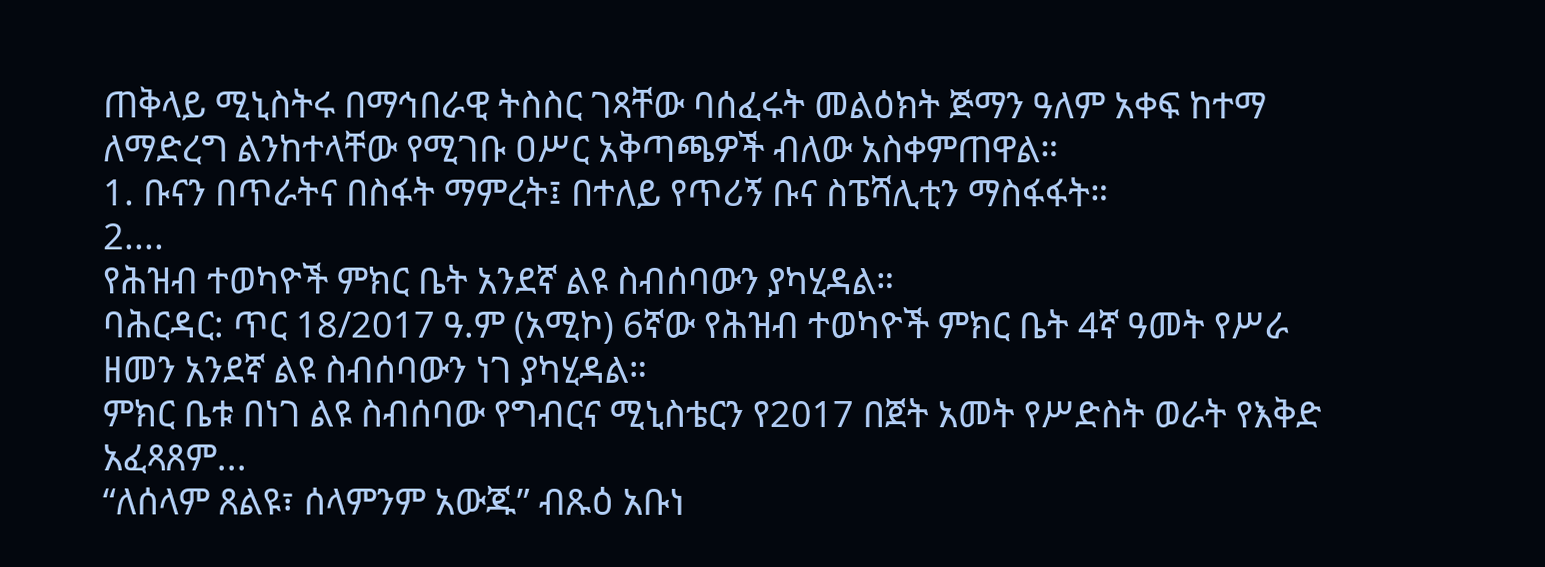ጠቅላይ ሚኒስትሩ በማኅበራዊ ትስስር ገጻቸው ባሰፈሩት መልዕክት ጅማን ዓለም አቀፍ ከተማ ለማድረግ ልንከተላቸው የሚገቡ ዐሥር አቅጣጫዎች ብለው አስቀምጠዋል።
1. ቡናን በጥራትና በስፋት ማምረት፤ በተለይ የጥሪኝ ቡና ስፔሻሊቲን ማስፋፋት።
2....
የሕዝብ ተወካዮች ምክር ቤት አንደኛ ልዩ ስብሰባውን ያካሂዳል።
ባሕርዳር: ጥር 18/2017 ዓ.ም (አሚኮ) 6ኛው የሕዝብ ተወካዮች ምክር ቤት 4ኛ ዓመት የሥራ ዘመን አንደኛ ልዩ ስብሰባውን ነገ ያካሂዳል።
ምክር ቤቱ በነገ ልዩ ስብሰባው የግብርና ሚኒስቴርን የ2017 በጀት አመት የሥድስት ወራት የእቅድ አፈጻጸም...
“ለሰላም ጸልዩ፣ ሰላምንም አውጁ” ብጹዕ አቡነ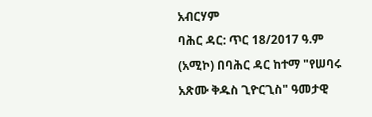አብርሃም
ባሕር ዳር: ጥር 18/2017 ዓ.ም (አሚኮ) በባሕር ዳር ከተማ "የሠባሩ አጽሙ ቅዱስ ጊዮርጊስ" ዓመታዊ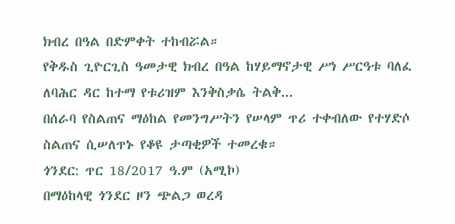ክብረ በዓል በድምቀት ተከብሯል።
የቅዱስ ጊዮርጊስ ዓመታዊ ክብረ በዓል ከሃይማኖታዊ ሥነ ሥርዓቱ ባለፈ ለባሕር ዳር ከተማ የቱሪዝም እንቅስቃሴ ትልቅ...
በሰራባ የስልጠና ማዕከል የመንግሥትን የሠላም ጥሪ ተቀብለው የተሃድሶ ስልጠና ሲሠለጥኑ የቆዩ ታጣቂዎች ተመረቁ።
ጎንደር: ጥር 18/2017 ዓ.ም (አሚኮ)
በማዕከላዊ ጎንደር ዞን ጭልጋ ወረዳ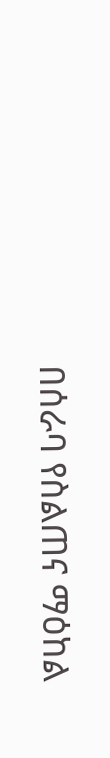በሰራባ የስልጠና ማዕከል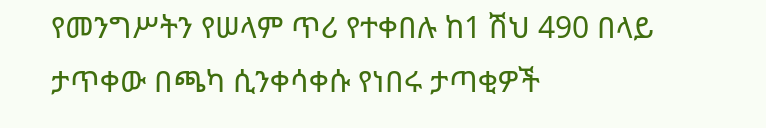የመንግሥትን የሠላም ጥሪ የተቀበሉ ከ1 ሽህ 490 በላይ ታጥቀው በጫካ ሲንቀሳቀሱ የነበሩ ታጣቂዎች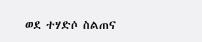ወደ ተሃድሶ ስልጠና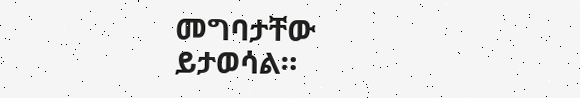መግባታቸው ይታወሳል።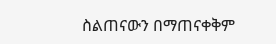ስልጠናውን በማጠናቀቅም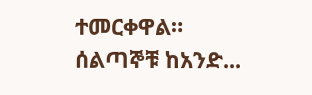ተመርቀዋል።
ሰልጣኞቹ ከአንድ...